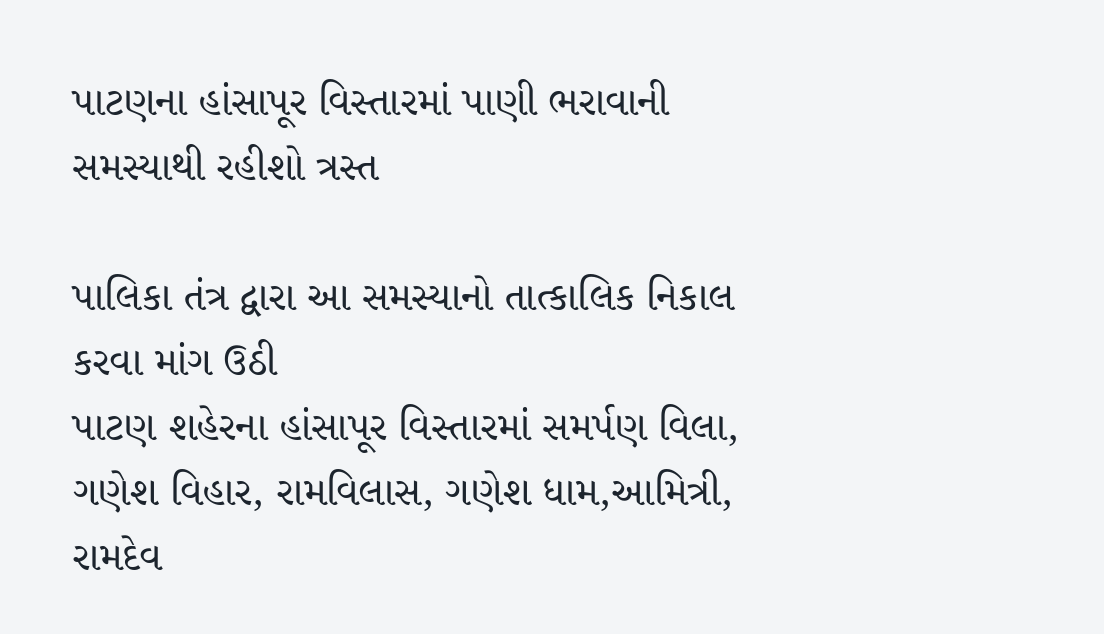પાટણના હાંસાપૂર વિસ્તારમાં પાણી ભરાવાની સમસ્યાથી રહીશો ત્રસ્ત

પાલિકા તંત્ર દ્વારા આ સમસ્યાનો તાત્કાલિક નિકાલ કરવા માંગ ઉઠી
પાટણ શહેરના હાંસાપૂર વિસ્તારમાં સમર્પણ વિલા, ગણેશ વિહાર, રામવિલાસ, ગણેશ ધામ,આમિત્રી, રામદેવ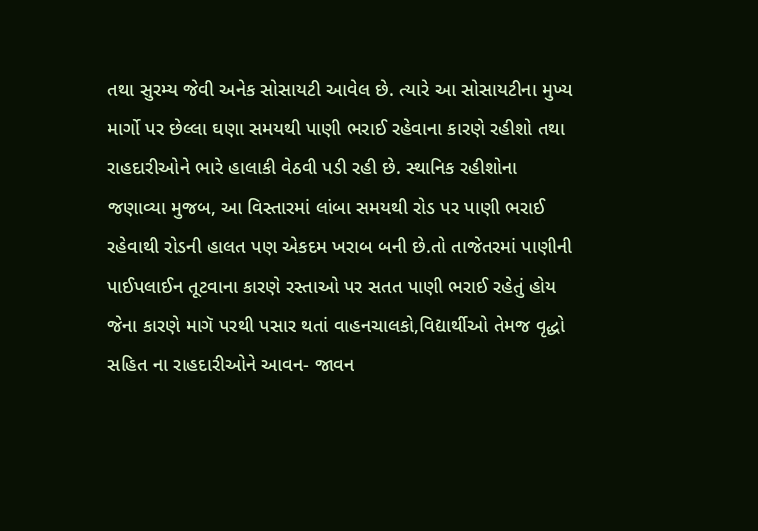તથા સુરમ્ય જેવી અનેક સોસાયટી આવેલ છે. ત્યારે આ સોસાયટીના મુખ્ય માર્ગો પર છેલ્લા ઘણા સમયથી પાણી ભરાઈ રહેવાના કારણે રહીશો તથા રાહદારીઓને ભારે હાલાકી વેઠવી પડી રહી છે. સ્થાનિક રહીશોના જણાવ્યા મુજબ, આ વિસ્તારમાં લાંબા સમયથી રોડ પર પાણી ભરાઈ રહેવાથી રોડની હાલત પણ એકદમ ખરાબ બની છે.તો તાજેતરમાં પાણીની પાઈપલાઈન તૂટવાના કારણે રસ્તાઓ પર સતત પાણી ભરાઈ રહેતું હોય જેના કારણે માગૅ પરથી પસાર થતાં વાહનચાલકો,વિદ્યાર્થીઓ તેમજ વૃદ્ધો સહિત ના રાહદારીઓને આવન- જાવન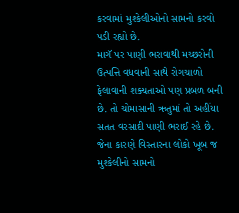કરવામાં મુશ્કેલીઓનો સામનો કરવો પડી રહ્યો છે.
માગૅ પર પાણી ભરાવાથી મચ્છરોની ઉત્પત્તિ વધવાની સાથે રોગચાળો ફેલાવાની શક્યતાઓ પણ પ્રબળ બની છે. તો ચોમાસાની ઋતુમાં તો અહીંયા સતત વરસાદી પાણી ભરાઈ રહે છે. જેના કારણે વિસ્તારના લોકો ખૂબ જ મુશ્કેલીનો સામનો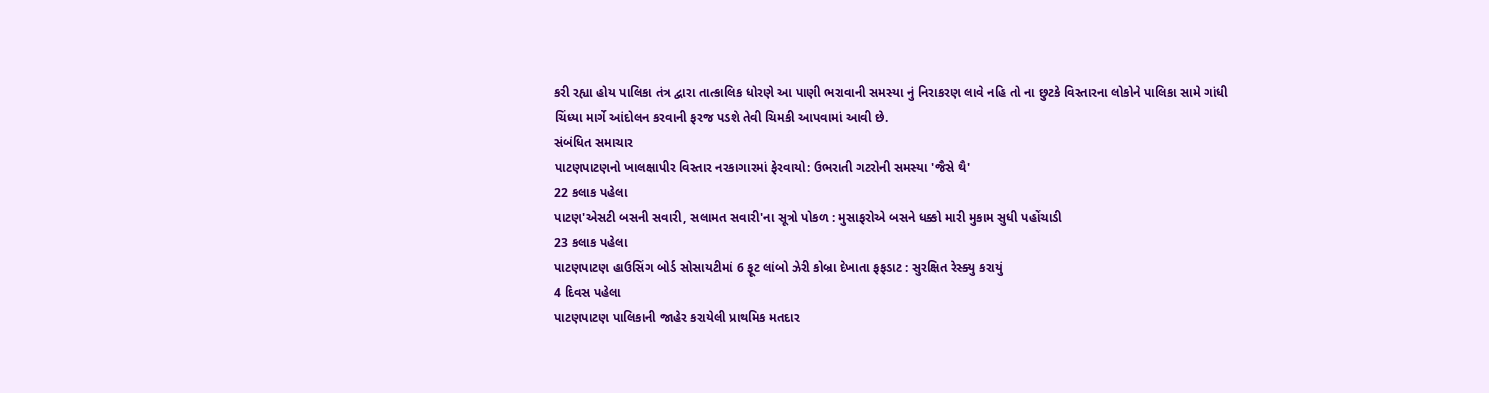કરી રહ્યા હોય પાલિકા તંત્ર દ્વારા તાત્કાલિક ધોરણે આ પાણી ભરાવાની સમસ્યા નું નિરાકરણ લાવે નહિ તો ના છુટકે વિસ્તારના લોકોને પાલિકા સામે ગાંધી ચિંધ્યા માર્ગે આંદોલન કરવાની ફરજ પડશે તેવી ચિમકી આપવામાં આવી છે.
સંબંધિત સમાચાર
પાટણપાટણનો ખાલક્ષાપીર વિસ્તાર નરકાગારમાં ફેરવાયો: ઉભરાતી ગટરોની સમસ્યા 'જૈસે થૈ'
22 કલાક પહેલા
પાટણ'એસટી બસની સવારી, સલામત સવારી'ના સૂત્રો પોકળ : મુસાફરોએ બસને ધક્કો મારી મુકામ સુધી પહોંચાડી
23 કલાક પહેલા
પાટણપાટણ હાઉસિંગ બોર્ડ સોસાયટીમાં 6 ફૂટ લાંબો ઝેરી કોબ્રા દેખાતા ફફડાટ : સુરક્ષિત રેસ્ક્યુ કરાયું
4 દિવસ પહેલા
પાટણપાટણ પાલિકાની જાહેર કરાયેલી પ્રાથમિક મતદાર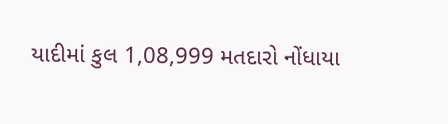યાદીમાં કુલ 1,08,999 મતદારો નોંધાયા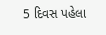5 દિવસ પહેલા